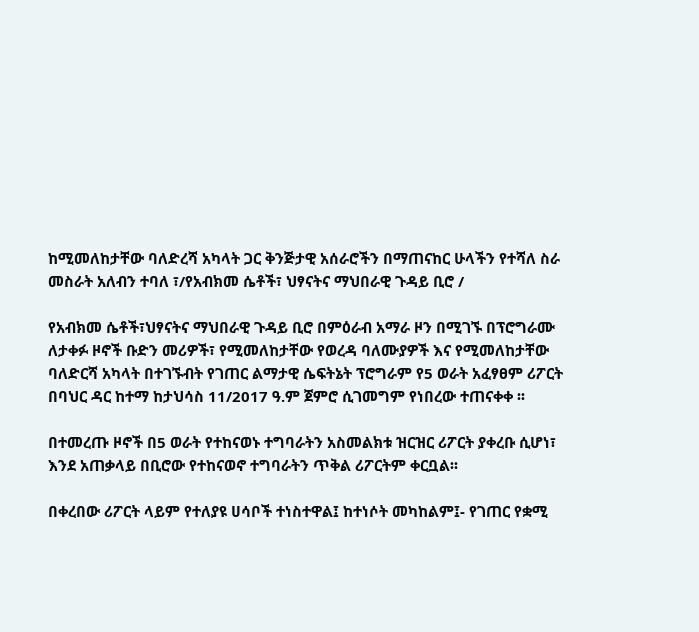ከሚመለከታቸው ባለድረሻ አካላት ጋር ቅንጅታዊ አሰራሮችን በማጠናከር ሁላችን የተሻለ ስራ መስራት አለብን ተባለ ፣/የአብክመ ሴቶች፣ ህፃናትና ማህበራዊ ጉዳይ ቢሮ /

የአብክመ ሴቶች፣ህፃናትና ማህበራዊ ጉዳይ ቢሮ በምዕራብ አማራ ዞን በሚገኙ በፕሮግራሙ ለታቀፉ ዞኖች ቡድን መሪዎች፣ የሚመለከታቸው የወረዳ ባለሙያዎች እና የሚመለከታቸው ባለድርሻ አካላት በተገኙብት የገጠር ልማታዊ ሴፍትኔት ፕሮግራም የ5 ወራት አፈፃፀም ሪፖርት በባህር ዳር ከተማ ከታህሳስ 11/2017 ዓ.ም ጀምሮ ሲገመግም የነበረው ተጠናቀቀ ፡፡

በተመረጡ ዞኖች በ5 ወራት የተከናወኑ ተግባራትን አስመልክቱ ዝርዝር ሪፖርት ያቀረቡ ሲሆነ፣ እንደ አጠቃላይ በቢሮው የተከናወኖ ተግባራትን ጥቅል ሪፖርትም ቀርቧል፡፡

በቀረበው ሪፖርት ላይም የተለያዩ ሀሳቦች ተነስተዋል፤ ከተነሶት መካከልም፤- የገጠር የቋሚ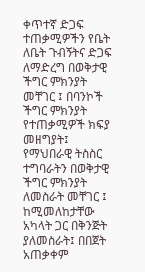ቀጥተኛ ድጋፍ ተጠቃሚዎችን የቤት ለቤት ጉብኝትና ድጋፍ ለማድረግ በወቅታዊ ችግር ምክንያት መቸገር ፤ በባንኮች ችግር ምክንያት የተጠቃሚዎች ክፍያ መዘግያት፤ የማህበራዊ ትስስር ተግባራትን በወቅታዊ ችግር ምክንያት ለመስራት መቸገር ፤ ከሚመለከታቸው አካላት ጋር በቅንጅት ያለመስራት፤ በበጀት አጠቃቀም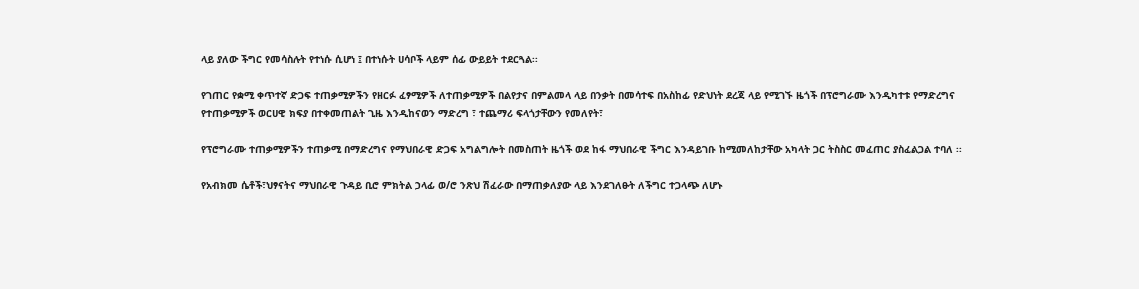ላይ ያለው ችግር የመሳስሉት የተነሱ ሲሆነ ፤ በተነሱት ሀሳቦች ላይም ሰፊ ውይይት ተደርጓል፡፡

የገጠር የቋሚ ቀጥተኛ ድጋፍ ተጠቃሚዎችን የዘርፉ ፈፃሚዎች ለተጠቃሚዎች በልየታና በምልመላ ላይ በንቃት በመሳተፍ በአስከፊ የድህነት ደረጃ ላይ የሚገኙ ዜጎች በፕሮግራሙ እንዲካተቱ የማድረግና የተጠቃሚዎች ወርሀዊ ክፍያ በተቀመጠልት ጊዜ እንዲከናወን ማድረግ ፣ ተጨማሪ ፍላጎታቸውን የመለየት፣

የፕሮግራሙ ተጠቃሚዎችን ተጠቃሚ በማድረግና የማህበራዊ ድጋፍ አግልግሎት በመስጠት ዜጎች ወደ ከፋ ማህበራዊ ችግር እንዳይገቡ ከሚመለከታቸው አካላት ጋር ትስስር መፈጠር ያስፈልጋል ተባለ ፡፡

የአብክመ ሴቶች፣ህፃናትና ማህበራዊ ጉዳይ ቢሮ ምክትል ኃላፊ ወ/ሮ ንጽህ ሽፈራው በማጠቃለያው ላይ እንደገለፁት ለችግር ተጋላጭ ለሆኑ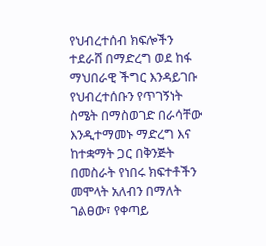የህብረተሰብ ክፍሎችን ተደራሸ በማድረግ ወደ ከፋ ማህበራዊ ችግር እንዳይገቡ የህብረተሰቡን የጥገኝነት ስሜት በማስወገድ በራሳቸው እንዲተማመኑ ማድረግ እና ከተቋማት ጋር በቅንጅት በመስራት የነበሩ ክፍተቶችን መሞላት አለብን በማለት ገልፀው፣ የቀጣይ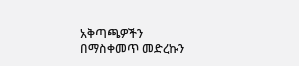አቅጣጫዎችን በማስቀመጥ መድረኩን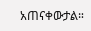አጠናቀውታል።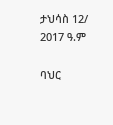ታህሳስ 12/ 2017 ዓ.ም

ባህር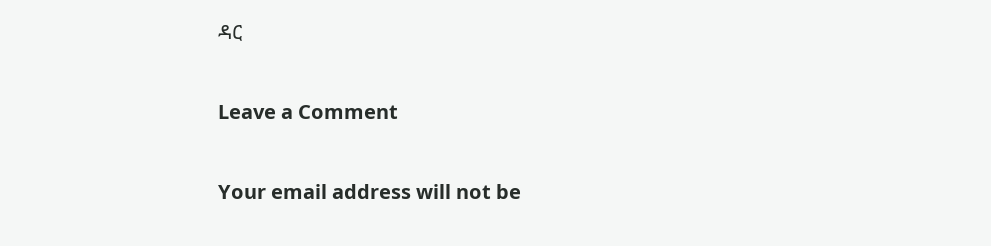ዳር

Leave a Comment

Your email address will not be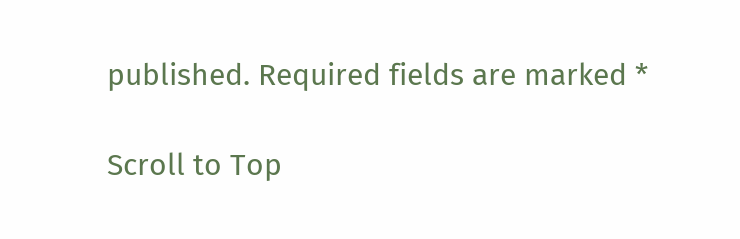published. Required fields are marked *

Scroll to Top